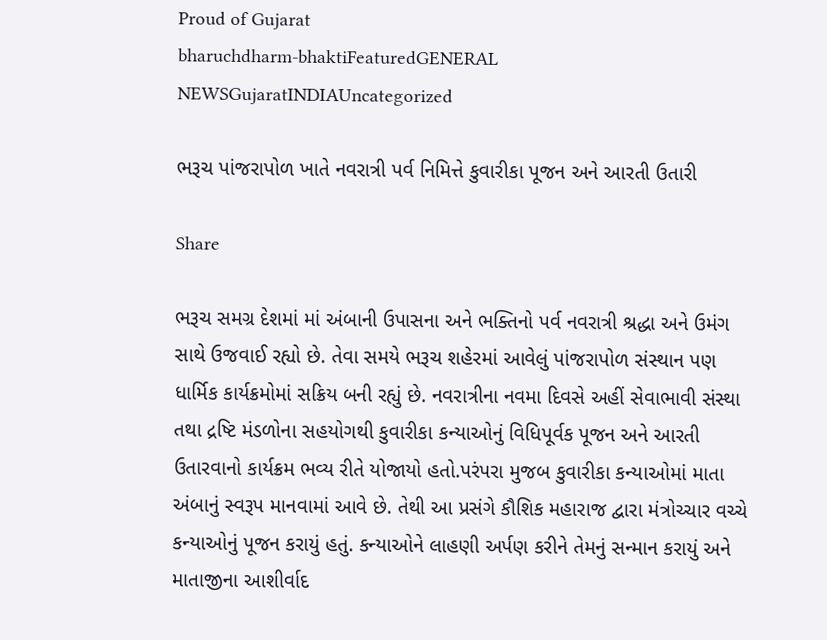Proud of Gujarat
bharuchdharm-bhaktiFeaturedGENERAL NEWSGujaratINDIAUncategorized

ભરૂચ પાંજરાપોળ ખાતે નવરાત્રી પર્વ નિમિત્તે કુવારીકા પૂજન અને આરતી ઉતારી

Share

ભરૂચ સમગ્ર દેશમાં માં અંબાની ઉપાસના અને ભક્તિનો પર્વ નવરાત્રી શ્રદ્ધા અને ઉમંગ સાથે ઉજવાઈ રહ્યો છે. તેવા સમયે ભરૂચ શહેરમાં આવેલું પાંજરાપોળ સંસ્થાન પણ ધાર્મિક કાર્યક્રમોમાં સક્રિય બની રહ્યું છે. નવરાત્રીના નવમા દિવસે અહીં સેવાભાવી સંસ્થા તથા દ્રષ્ટિ મંડળોના સહયોગથી કુવારીકા કન્યાઓનું વિધિપૂર્વક પૂજન અને આરતી ઉતારવાનો કાર્યક્રમ ભવ્ય રીતે યોજાયો હતો.પરંપરા મુજબ કુવારીકા કન્યાઓમાં માતા અંબાનું સ્વરૂપ માનવામાં આવે છે. તેથી આ પ્રસંગે કૌશિક મહારાજ દ્વારા મંત્રોચ્ચાર વચ્ચે કન્યાઓનું પૂજન કરાયું હતું. કન્યાઓને લાહણી અર્પણ કરીને તેમનું સન્માન કરાયું અને માતાજીના આશીર્વાદ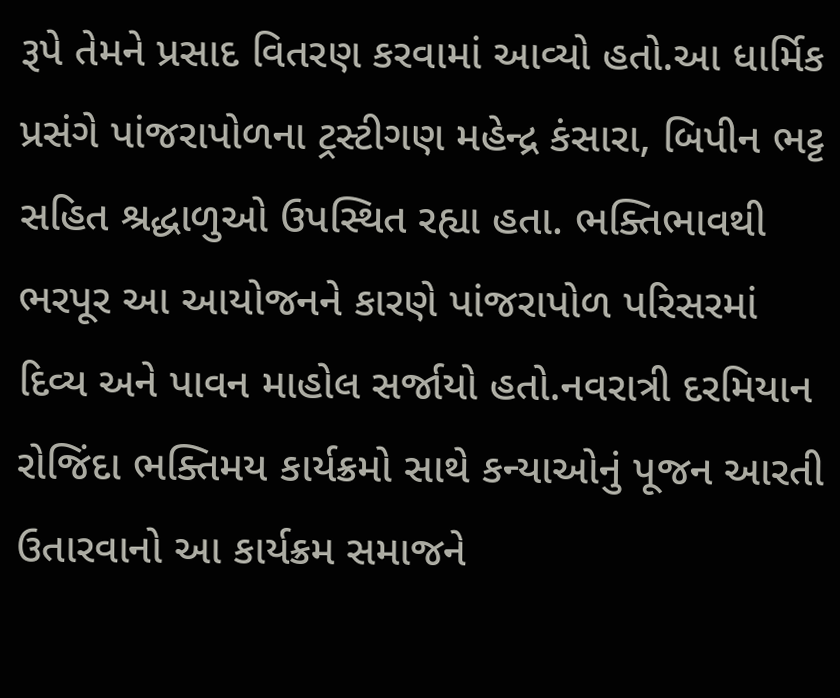રૂપે તેમને પ્રસાદ વિતરણ કરવામાં આવ્યો હતો.આ ધાર્મિક પ્રસંગે પાંજરાપોળના ટ્રસ્ટીગણ મહેન્દ્ર કંસારા, બિપીન ભટ્ટ સહિત શ્રદ્ધાળુઓ ઉપસ્થિત રહ્યા હતા. ભક્તિભાવથી ભરપૂર આ આયોજનને કારણે પાંજરાપોળ પરિસરમાં દિવ્ય અને પાવન માહોલ સર્જાયો હતો.નવરાત્રી દરમિયાન રોજિંદા ભક્તિમય કાર્યક્રમો સાથે કન્યાઓનું પૂજન આરતી ઉતારવાનો આ કાર્યક્રમ સમાજને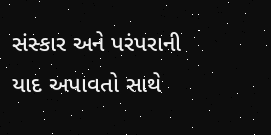સંસ્કાર અને પરંપરાની યાદ અપાવતો સાથે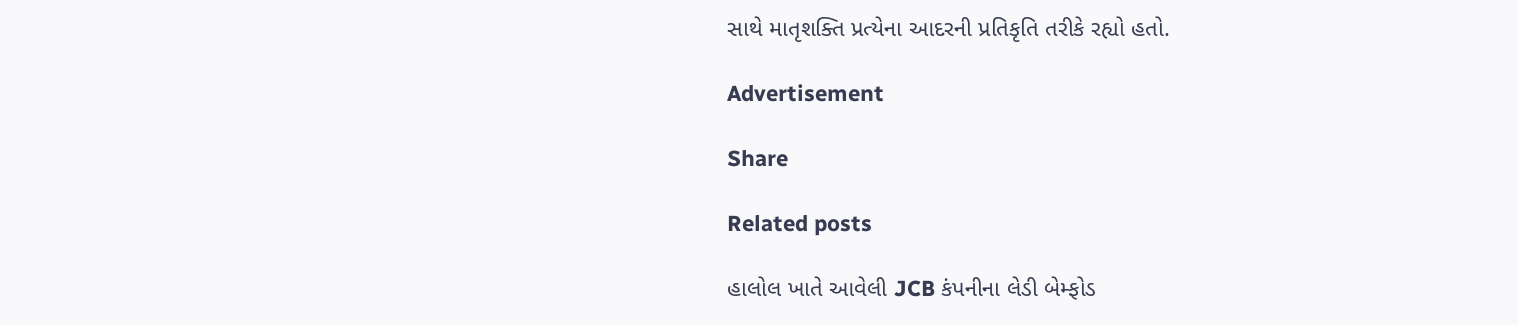સાથે માતૃશક્તિ પ્રત્યેના આદરની પ્રતિકૃતિ તરીકે રહ્યો હતો.

Advertisement

Share

Related posts

હાલોલ ખાતે આવેલી JCB કંપનીના લેડી બેમ્ફોડ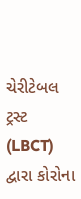ચેરીટેબલ ટ્રસ્ટ (LBCT) દ્વારા કોરોના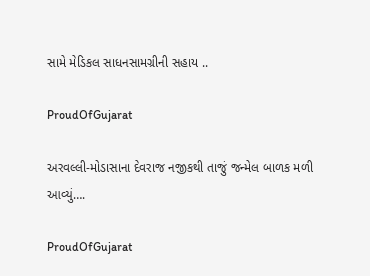સામે મેડિકલ સાધનસામગ્રીની સહાય ..

ProudOfGujarat

અરવલ્લી-મોડાસાના દેવરાજ નજીકથી તાજું જન્મેલ બાળક મળી આવ્યું….

ProudOfGujarat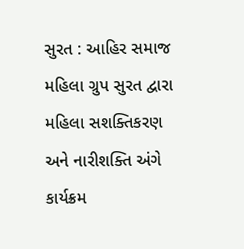સુરત : આહિર સમાજ મહિલા ગ્રુપ સુરત દ્વારા મહિલા સશક્તિકરણ અને નારીશક્તિ અંગે કાર્યક્રમ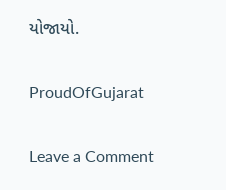યોજાયો.

ProudOfGujarat

Leave a Comment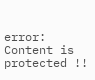error: Content is protected !!